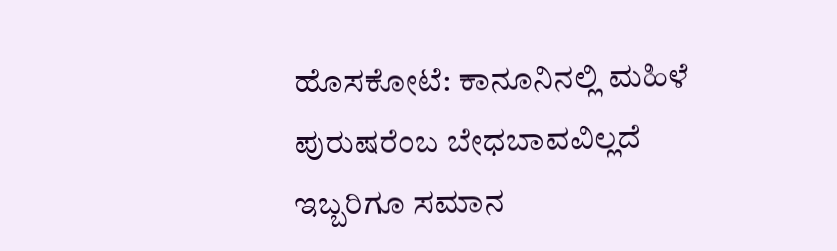ಹೊಸಕೋಟೆ: ಕಾನೂನಿನಲ್ಲಿ ಮಹಿಳೆ ಪುರುಷರೆಂಬ ಬೇಧಬಾವವಿಲ್ಲದೆ ಇಬ್ಬರಿಗೂ ಸಮಾನ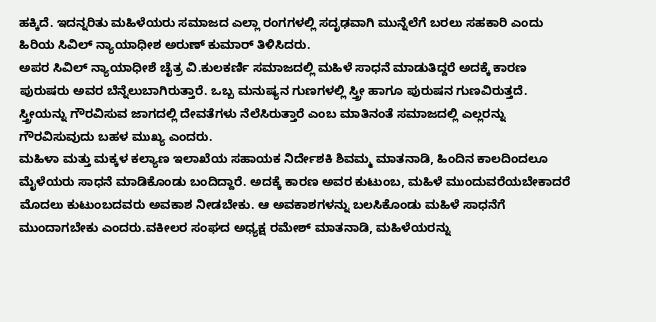ಹಕ್ಕಿದೆ. ಇದನ್ನರಿತು ಮಹಿಳೆಯರು ಸಮಾಜದ ಎಲ್ಲಾ ರಂಗಗಳಲ್ಲಿ ಸದೃಢವಾಗಿ ಮುನ್ನೆಲೆಗೆ ಬರಲು ಸಹಕಾರಿ ಎಂದು ಹಿರಿಯ ಸಿವಿಲ್ ನ್ಯಾಯಾಧೀಶ ಅರುಣ್ ಕುಮಾರ್ ತಿಳಿಸಿದರು.
ಅಪರ ಸಿವಿಲ್ ನ್ಯಾಯಾಧೀಶೆ ಚೈತ್ರ ವಿ.ಕುಲಕರ್ಣಿ ಸಮಾಜದಲ್ಲಿ ಮಹಿಳೆ ಸಾಧನೆ ಮಾಡುತಿದ್ದರೆ ಅದಕ್ಕೆ ಕಾರಣ ಪುರುಷರು ಅವರ ಬೆನ್ನೆಲುಬಾಗಿರುತ್ತಾರೆ. ಒಬ್ಬ ಮನುಷ್ಯನ ಗುಣಗಳಲ್ಲಿ ಸ್ತ್ರೀ ಹಾಗೂ ಪುರುಷನ ಗುಣವಿರುತ್ತದೆ. ಸ್ತ್ರೀಯನ್ನು ಗೌರವಿಸುವ ಜಾಗದಲ್ಲಿ ದೇವತೆಗಳು ನೆಲೆಸಿರುತ್ತಾರೆ ಎಂಬ ಮಾತಿನಂತೆ ಸಮಾಜದಲ್ಲಿ ಎಲ್ಲರನ್ನು ಗೌರವಿಸುವುದು ಬಹಳ ಮುಖ್ಯ ಎಂದರು.
ಮಹಿಳಾ ಮತ್ತು ಮಕ್ಕಳ ಕಲ್ಯಾಣ ಇಲಾಖೆಯ ಸಹಾಯಕ ನಿರ್ದೇಶಕಿ ಶಿವಮ್ಮ ಮಾತನಾಡಿ, ಹಿಂದಿನ ಕಾಲದಿಂದಲೂ ಮೈಳೆಯರು ಸಾಧನೆ ಮಾಡಿಕೊಂಡು ಬಂದಿದ್ದಾರೆ. ಅದಕ್ಕೆ ಕಾರಣ ಅವರ ಕುಟುಂಬ, ಮಹಿಳೆ ಮುಂದುವರೆಯಬೇಕಾದರೆ ಮೊದಲು ಕುಟುಂಬದವರು ಅವಕಾಶ ನೀಡಬೇಕು. ಆ ಅವಕಾಶಗಳನ್ನು ಬಲಸಿಕೊಂಡು ಮಹಿಳೆ ಸಾಧನೆಗೆ ಮುಂದಾಗಬೇಕು ಎಂದರು.ವಕೀಲರ ಸಂಘದ ಅಧ್ಯಕ್ಷ ರಮೇಶ್ ಮಾತನಾಡಿ, ಮಹಿಳೆಯರನ್ನು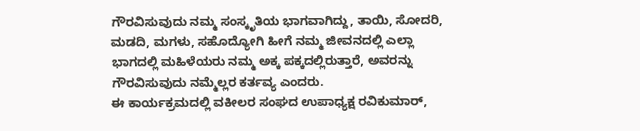ಗೌರವಿಸುವುದು ನಮ್ಮ ಸಂಸ್ಕೃತಿಯ ಭಾಗವಾಗಿದ್ದು, ತಾಯಿ, ಸೋದರಿ, ಮಡದಿ, ಮಗಳು, ಸಹೊದ್ಯೋಗಿ ಹೀಗೆ ನಮ್ಮ ಜೀವನದಲ್ಲಿ ಎಲ್ಲಾ ಭಾಗದಲ್ಲಿ ಮಹಿಳೆಯರು ನಮ್ಮ ಅಕ್ಕ ಪಕ್ಕದಲ್ಲಿರುತ್ತಾರೆ, ಅವರನ್ನು ಗೌರವಿಸುವುದು ನಮ್ಮೆಲ್ಲರ ಕರ್ತವ್ಯ ಎಂದರು.
ಈ ಕಾರ್ಯಕ್ರಮದಲ್ಲಿ ವಕೀಲರ ಸಂಘದ ಉಪಾಧ್ಯಕ್ಷ ರವಿಕುಮಾರ್,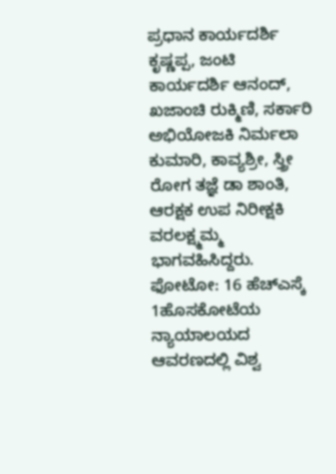ಪ್ರಧಾನ ಕಾರ್ಯದರ್ಶಿ ಕೃಷ್ಣಪ್ಪ, ಜಂಟಿ ಕಾರ್ಯದರ್ಶಿ ಆನಂದ್, ಖಜಾಂಚಿ ರುಕ್ಮಿಣಿ, ಸರ್ಕಾರಿ ಅಭಿಯೋಜಕಿ ನಿರ್ಮಲಾ ಕುಮಾರಿ, ಕಾವ್ಯಶ್ರೀ, ಸ್ತ್ರೀ ರೋಗ ತಜ್ಞೆ ಡಾ ಶಾಂತಿ, ಆರಕ್ಷಕ ಉಪ ನಿರೀಕ್ಷಕಿ ವರಲಕ್ಷ್ಮಮ್ಮ ಭಾಗವಹಿಸಿದ್ದರು.
ಫೋಟೋ: 16 ಹೆಚ್ಎಸ್ಕೆ 1ಹೊಸಕೋಟೆಯ ನ್ಯಾಯಾಲಯದ ಆವರಣದಲ್ಲಿ ವಿಶ್ವ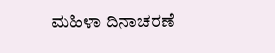ಮಹಿಳಾ ದಿನಾಚರಣೆ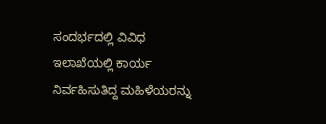ಸಂದರ್ಭದಲ್ಲಿ ವಿವಿಧ ಇಲಾಖೆಯಲ್ಲಿ ಕಾರ್ಯ ನಿರ್ವಹಿಸುತಿದ್ದ ಮಹಿಳೆಯರನ್ನು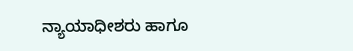ನ್ಯಾಯಾಧೀಶರು ಹಾಗೂ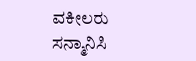ವಕೀಲರು ಸನ್ಮಾನಿಸಿ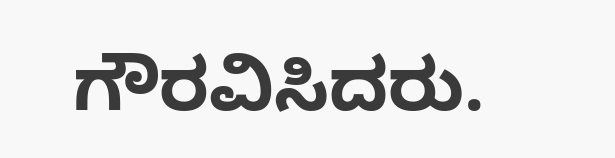ಗೌರವಿಸಿದರು.